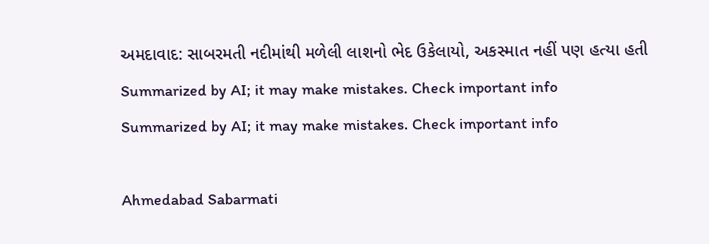અમદાવાદ: સાબરમતી નદીમાંથી મળેલી લાશનો ભેદ ઉકેલાયો, અકસ્માત નહીં પણ હત્યા હતી
Summarized by AI; it may make mistakes. Check important info
Summarized by AI; it may make mistakes. Check important info

Ahmedabad Sabarmati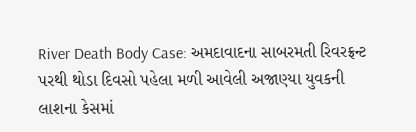River Death Body Case: અમદાવાદના સાબરમતી રિવરફ્રન્ટ પરથી થોડા દિવસો પહેલા મળી આવેલી અજાણ્યા યુવકની લાશના કેસમાં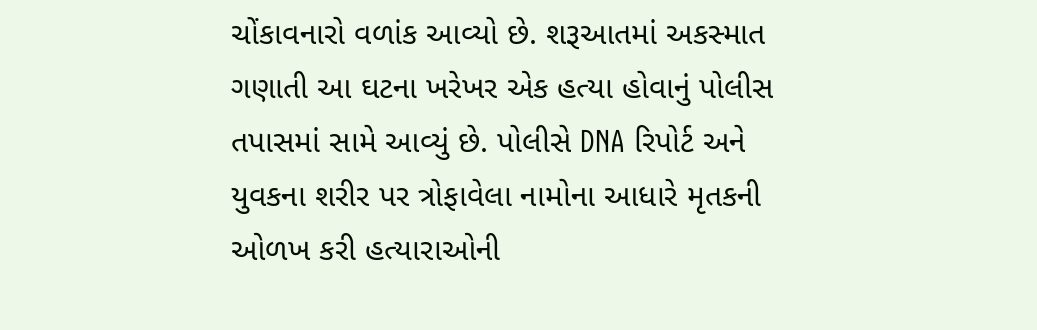ચોંકાવનારો વળાંક આવ્યો છે. શરૂઆતમાં અકસ્માત ગણાતી આ ઘટના ખરેખર એક હત્યા હોવાનું પોલીસ તપાસમાં સામે આવ્યું છે. પોલીસે DNA રિપોર્ટ અને યુવકના શરીર પર ત્રોફાવેલા નામોના આધારે મૃતકની ઓળખ કરી હત્યારાઓની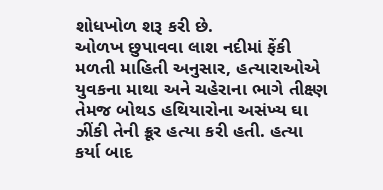શોધખોળ શરૂ કરી છે.
ઓળખ છુપાવવા લાશ નદીમાં ફેંકી
મળતી માહિતી અનુસાર, હત્યારાઓએ યુવકના માથા અને ચહેરાના ભાગે તીક્ષ્ણ તેમજ બોથડ હથિયારોના અસંખ્ય ઘા ઝીંકી તેની ક્રૂર હત્યા કરી હતી. હત્યા કર્યા બાદ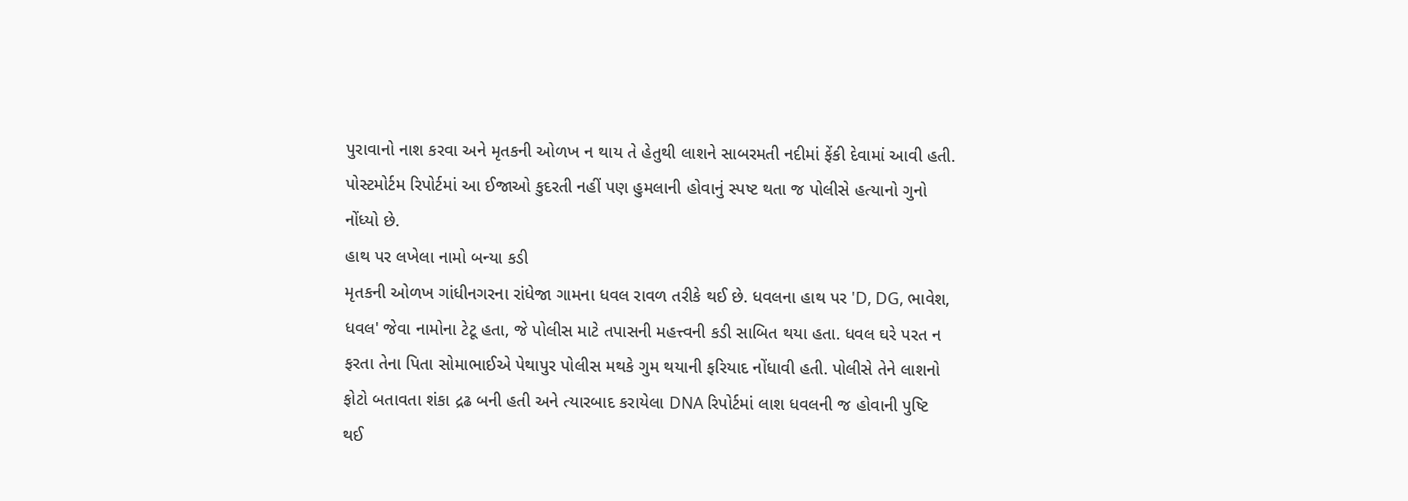પુરાવાનો નાશ કરવા અને મૃતકની ઓળખ ન થાય તે હેતુથી લાશને સાબરમતી નદીમાં ફેંકી દેવામાં આવી હતી. પોસ્ટમોર્ટમ રિપોર્ટમાં આ ઈજાઓ કુદરતી નહીં પણ હુમલાની હોવાનું સ્પષ્ટ થતા જ પોલીસે હત્યાનો ગુનો નોંધ્યો છે.
હાથ પર લખેલા નામો બન્યા કડી
મૃતકની ઓળખ ગાંધીનગરના રાંધેજા ગામના ધવલ રાવળ તરીકે થઈ છે. ધવલના હાથ પર 'D, DG, ભાવેશ, ધવલ' જેવા નામોના ટેટૂ હતા, જે પોલીસ માટે તપાસની મહત્ત્વની કડી સાબિત થયા હતા. ધવલ ઘરે પરત ન ફરતા તેના પિતા સોમાભાઈએ પેથાપુર પોલીસ મથકે ગુમ થયાની ફરિયાદ નોંધાવી હતી. પોલીસે તેને લાશનો ફોટો બતાવતા શંકા દ્રઢ બની હતી અને ત્યારબાદ કરાયેલા DNA રિપોર્ટમાં લાશ ધવલની જ હોવાની પુષ્ટિ થઈ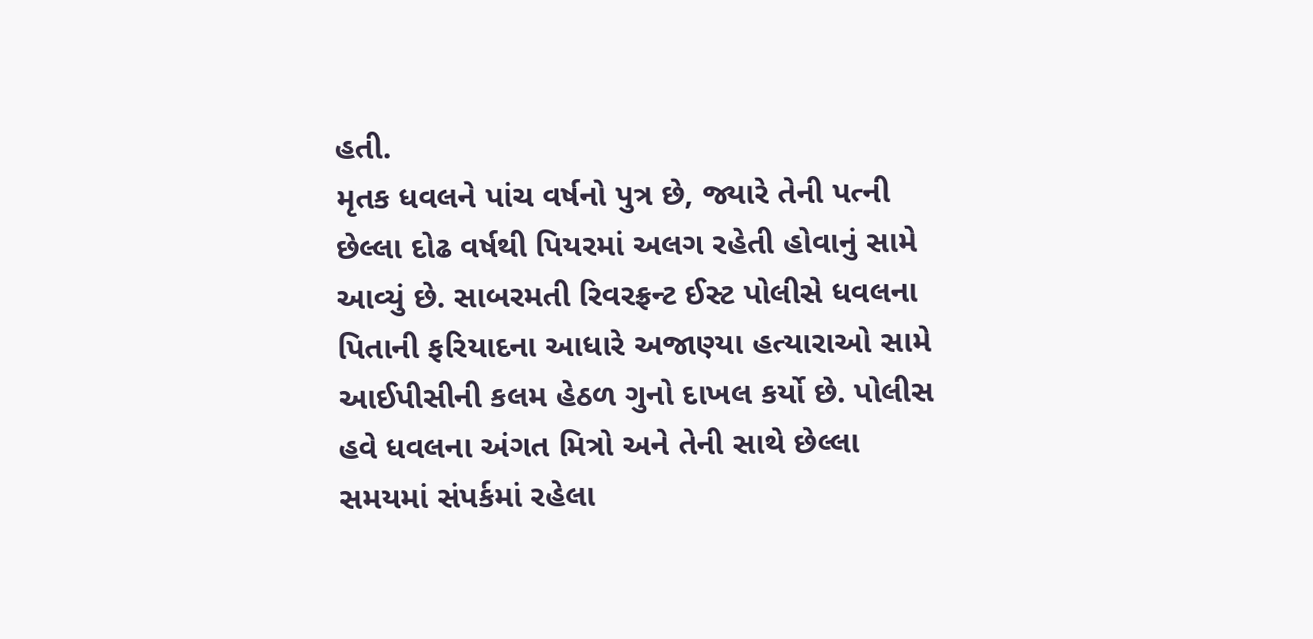હતી.
મૃતક ધવલને પાંચ વર્ષનો પુત્ર છે, જ્યારે તેની પત્ની છેલ્લા દોઢ વર્ષથી પિયરમાં અલગ રહેતી હોવાનું સામે આવ્યું છે. સાબરમતી રિવરફ્રન્ટ ઈસ્ટ પોલીસે ધવલના પિતાની ફરિયાદના આધારે અજાણ્યા હત્યારાઓ સામે આઈપીસીની કલમ હેઠળ ગુનો દાખલ કર્યો છે. પોલીસ હવે ધવલના અંગત મિત્રો અને તેની સાથે છેલ્લા સમયમાં સંપર્કમાં રહેલા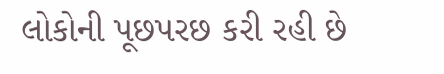લોકોની પૂછપરછ કરી રહી છે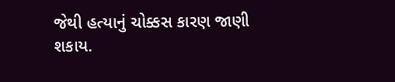જેથી હત્યાનું ચોક્કસ કારણ જાણી શકાય.